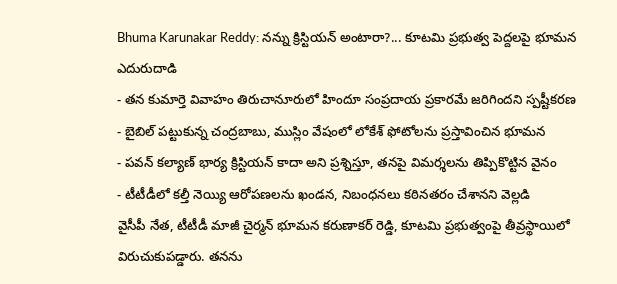Bhuma Karunakar Reddy: నన్ను క్రిస్టియన్ అంటారా?... కూటమి ప్రభుత్వ పెద్దలపై భూమన ఎదురుదాడి
- తన కుమార్తె వివాహం తిరుచానూరులో హిందూ సంప్రదాయ ప్రకారమే జరిగిందని స్పష్టీకరణ
- బైబిల్ పట్టుకున్న చంద్రబాబు, ముస్లిం వేషంలో లోకేశ్ ఫోటోలను ప్రస్తావించిన భూమన
- పవన్ కల్యాణ్ భార్య క్రిస్టియన్ కాదా అని ప్రశ్నిస్తూ, తనపై విమర్శలను తిప్పికొట్టిన వైనం
- టీటీడీలో కల్తీ నెయ్యి ఆరోపణలను ఖండన, నిబంధనలు కఠినతరం చేశానని వెల్లడి
వైసీపీ నేత, టీటీడీ మాజీ చైర్మన్ భూమన కరుణాకర్ రెడ్డి, కూటమి ప్రభుత్వంపై తీవ్రస్థాయిలో విరుచుకుపడ్డారు. తనను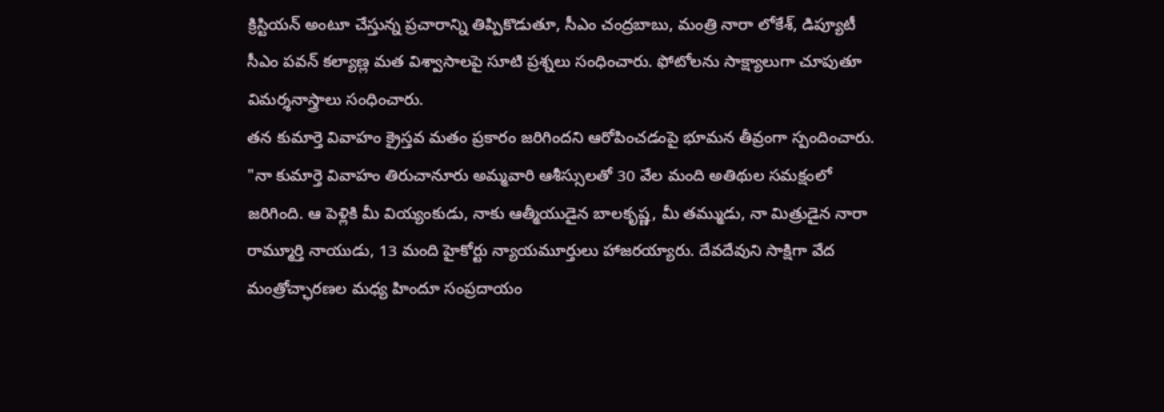క్రిస్టియన్ అంటూ చేస్తున్న ప్రచారాన్ని తిప్పికొడుతూ, సీఎం చంద్రబాబు, మంత్రి నారా లోకేశ్, డిప్యూటీ సీఎం పవన్ కల్యాణ్ల మత విశ్వాసాలపై సూటి ప్రశ్నలు సంధించారు. ఫోటోలను సాక్ష్యాలుగా చూపుతూ విమర్శనాస్త్రాలు సంధించారు.
తన కుమార్తె వివాహం క్రైస్తవ మతం ప్రకారం జరిగిందని ఆరోపించడంపై భూమన తీవ్రంగా స్పందించారు. "నా కుమార్తె వివాహం తిరుచానూరు అమ్మవారి ఆశీస్సులతో 30 వేల మంది అతిథుల సమక్షంలో జరిగింది. ఆ పెళ్లికి మీ వియ్యంకుడు, నాకు ఆత్మీయుడైన బాలకృష్ణ, మీ తమ్ముడు, నా మిత్రుడైన నారా రామ్మూర్తి నాయుడు, 13 మంది హైకోర్టు న్యాయమూర్తులు హాజరయ్యారు. దేవదేవుని సాక్షిగా వేద మంత్రోచ్ఛారణల మధ్య హిందూ సంప్రదాయం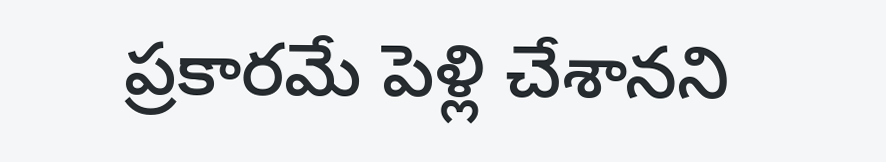ప్రకారమే పెళ్లి చేశానని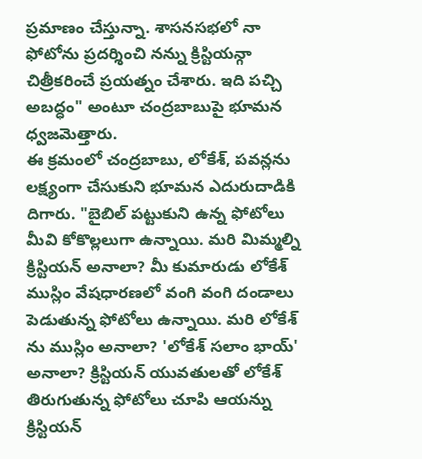ప్రమాణం చేస్తున్నా. శాసనసభలో నా ఫోటోను ప్రదర్శించి నన్ను క్రిస్టియన్గా చిత్రీకరించే ప్రయత్నం చేశారు. ఇది పచ్చి అబద్ధం" అంటూ చంద్రబాబుపై భూమన ధ్వజమెత్తారు.
ఈ క్రమంలో చంద్రబాబు, లోకేశ్, పవన్లను లక్ష్యంగా చేసుకుని భూమన ఎదురుదాడికి దిగారు. "బైబిల్ పట్టుకుని ఉన్న ఫోటోలు మీవి కోకొల్లలుగా ఉన్నాయి. మరి మిమ్మల్ని క్రిస్టియన్ అనాలా? మీ కుమారుడు లోకేశ్ ముస్లిం వేషధారణలో వంగి వంగి దండాలు పెడుతున్న ఫోటోలు ఉన్నాయి. మరి లోకేశ్ ను ముస్లిం అనాలా? 'లోకేశ్ సలాం భాయ్' అనాలా? క్రిస్టియన్ యువతులతో లోకేశ్ తిరుగుతున్న ఫోటోలు చూపి ఆయన్ను క్రిస్టియన్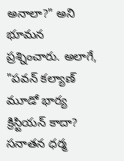అనాలా?" అని భూమన ప్రశ్నించారు. అలాగే, "పవన్ కల్యాణ్ మూడో భార్య క్రిస్టియన్ కాదా? సనాతన ధర్మ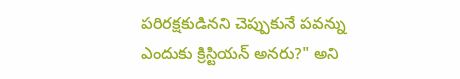పరిరక్షకుడినని చెప్పుకునే పవన్ను ఎందుకు క్రిస్టియన్ అనరు?" అని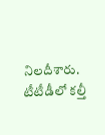నిలదీశారు.
టీటీడీలో కల్తీ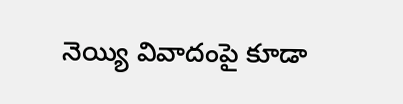నెయ్యి వివాదంపై కూడా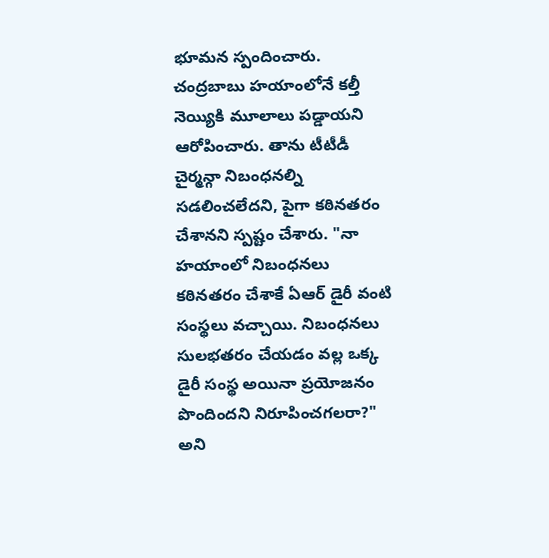భూమన స్పందించారు. చంద్రబాబు హయాంలోనే కల్తీ నెయ్యికి మూలాలు పడ్డాయని ఆరోపించారు. తాను టీటీడీ చైర్మన్గా నిబంధనల్ని సడలించలేదని, పైగా కఠినతరం చేశానని స్పష్టం చేశారు. "నా హయాంలో నిబంధనలు కఠినతరం చేశాకే ఏఆర్ డైరీ వంటి సంస్థలు వచ్చాయి. నిబంధనలు సులభతరం చేయడం వల్ల ఒక్క డైరీ సంస్థ అయినా ప్రయోజనం పొందిందని నిరూపించగలరా?" అని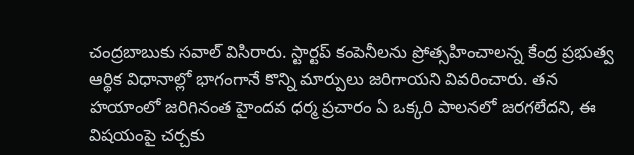చంద్రబాబుకు సవాల్ విసిరారు. స్టార్టప్ కంపెనీలను ప్రోత్సహించాలన్న కేంద్ర ప్రభుత్వ ఆర్థిక విధానాల్లో భాగంగానే కొన్ని మార్పులు జరిగాయని వివరించారు. తన హయాంలో జరిగినంత హైందవ ధర్మ ప్రచారం ఏ ఒక్కరి పాలనలో జరగలేదని, ఈ విషయంపై చర్చకు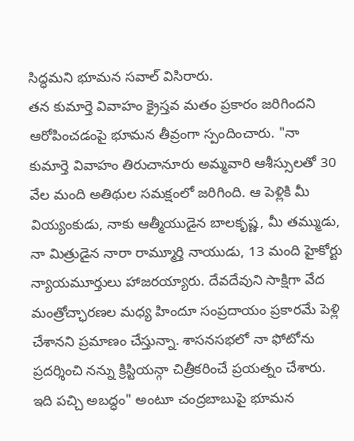సిద్ధమని భూమన సవాల్ విసిరారు.
తన కుమార్తె వివాహం క్రైస్తవ మతం ప్రకారం జరిగిందని ఆరోపించడంపై భూమన తీవ్రంగా స్పందించారు. "నా కుమార్తె వివాహం తిరుచానూరు అమ్మవారి ఆశీస్సులతో 30 వేల మంది అతిథుల సమక్షంలో జరిగింది. ఆ పెళ్లికి మీ వియ్యంకుడు, నాకు ఆత్మీయుడైన బాలకృష్ణ, మీ తమ్ముడు, నా మిత్రుడైన నారా రామ్మూర్తి నాయుడు, 13 మంది హైకోర్టు న్యాయమూర్తులు హాజరయ్యారు. దేవదేవుని సాక్షిగా వేద మంత్రోచ్ఛారణల మధ్య హిందూ సంప్రదాయం ప్రకారమే పెళ్లి చేశానని ప్రమాణం చేస్తున్నా. శాసనసభలో నా ఫోటోను ప్రదర్శించి నన్ను క్రిస్టియన్గా చిత్రీకరించే ప్రయత్నం చేశారు. ఇది పచ్చి అబద్ధం" అంటూ చంద్రబాబుపై భూమన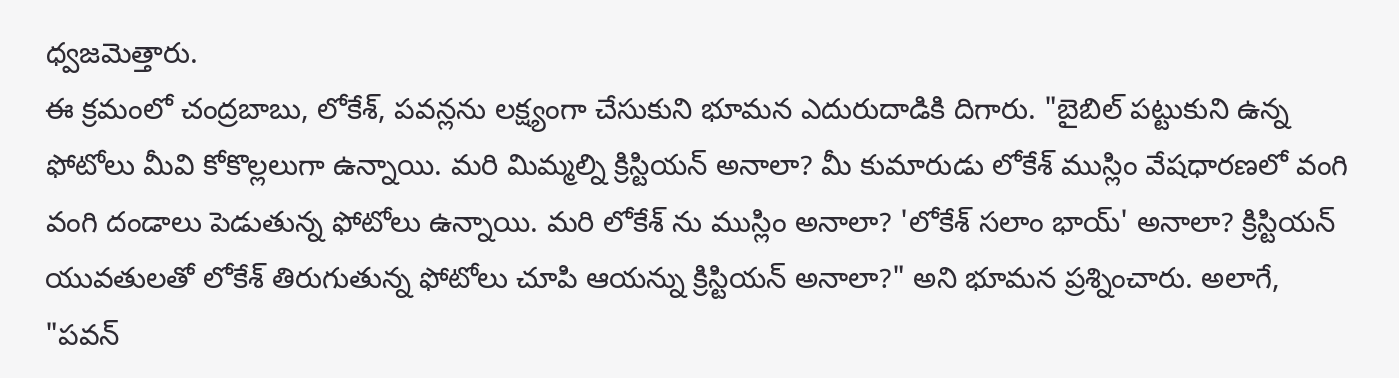ధ్వజమెత్తారు.
ఈ క్రమంలో చంద్రబాబు, లోకేశ్, పవన్లను లక్ష్యంగా చేసుకుని భూమన ఎదురుదాడికి దిగారు. "బైబిల్ పట్టుకుని ఉన్న ఫోటోలు మీవి కోకొల్లలుగా ఉన్నాయి. మరి మిమ్మల్ని క్రిస్టియన్ అనాలా? మీ కుమారుడు లోకేశ్ ముస్లిం వేషధారణలో వంగి వంగి దండాలు పెడుతున్న ఫోటోలు ఉన్నాయి. మరి లోకేశ్ ను ముస్లిం అనాలా? 'లోకేశ్ సలాం భాయ్' అనాలా? క్రిస్టియన్ యువతులతో లోకేశ్ తిరుగుతున్న ఫోటోలు చూపి ఆయన్ను క్రిస్టియన్ అనాలా?" అని భూమన ప్రశ్నించారు. అలాగే, "పవన్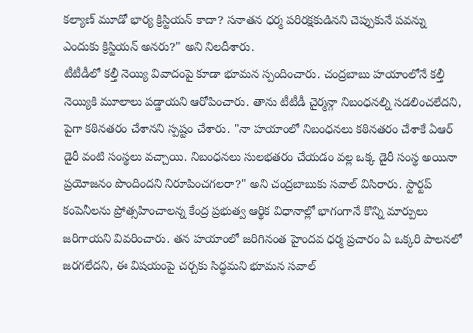కల్యాణ్ మూడో భార్య క్రిస్టియన్ కాదా? సనాతన ధర్మ పరిరక్షకుడినని చెప్పుకునే పవన్ను ఎందుకు క్రిస్టియన్ అనరు?" అని నిలదీశారు.
టీటీడీలో కల్తీ నెయ్యి వివాదంపై కూడా భూమన స్పందించారు. చంద్రబాబు హయాంలోనే కల్తీ నెయ్యికి మూలాలు పడ్డాయని ఆరోపించారు. తాను టీటీడీ చైర్మన్గా నిబంధనల్ని సడలించలేదని, పైగా కఠినతరం చేశానని స్పష్టం చేశారు. "నా హయాంలో నిబంధనలు కఠినతరం చేశాకే ఏఆర్ డైరీ వంటి సంస్థలు వచ్చాయి. నిబంధనలు సులభతరం చేయడం వల్ల ఒక్క డైరీ సంస్థ అయినా ప్రయోజనం పొందిందని నిరూపించగలరా?" అని చంద్రబాబుకు సవాల్ విసిరారు. స్టార్టప్ కంపెనీలను ప్రోత్సహించాలన్న కేంద్ర ప్రభుత్వ ఆర్థిక విధానాల్లో భాగంగానే కొన్ని మార్పులు జరిగాయని వివరించారు. తన హయాంలో జరిగినంత హైందవ ధర్మ ప్రచారం ఏ ఒక్కరి పాలనలో జరగలేదని, ఈ విషయంపై చర్చకు సిద్ధమని భూమన సవాల్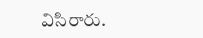విసిరారు.